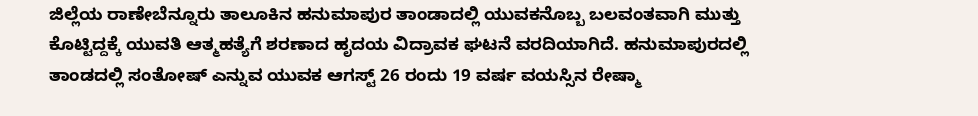ಜಿಲ್ಲೆಯ ರಾಣೇಬೆನ್ನೂರು ತಾಲೂಕಿನ ಹನುಮಾಪುರ ತಾಂಡಾದಲ್ಲಿ ಯುವಕನೊಬ್ಬ ಬಲವಂತವಾಗಿ ಮುತ್ತು ಕೊಟ್ಟಿದ್ದಕ್ಕೆ ಯುವತಿ ಆತ್ಮಹತ್ಯೆಗೆ ಶರಣಾದ ಹೃದಯ ವಿದ್ರಾವಕ ಘಟನೆ ವರದಿಯಾಗಿದೆ. ಹನುಮಾಪುರದಲ್ಲಿ ತಾಂಡದಲ್ಲಿ ಸಂತೋಷ್ ಎನ್ನುವ ಯುವಕ ಆಗಸ್ಟ್ 26 ರಂದು 19 ವರ್ಷ ವಯಸ್ಸಿನ ರೇಷ್ಮಾ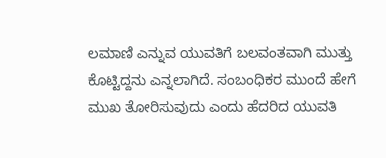ಲಮಾಣಿ ಎನ್ನುವ ಯುವತಿಗೆ ಬಲವಂತವಾಗಿ ಮುತ್ತು ಕೊಟ್ಟಿದ್ದನು ಎನ್ನಲಾಗಿದೆ. ಸಂಬಂಧಿಕರ ಮುಂದೆ ಹೇಗೆ ಮುಖ ತೋರಿಸುವುದು ಎಂದು ಹೆದರಿದ ಯುವತಿ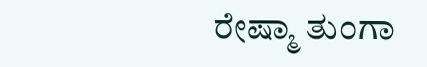ರೇಷ್ಮಾ ತುಂಗಾ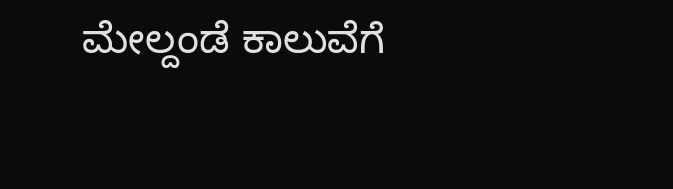ಮೇಲ್ದಂಡೆ ಕಾಲುವೆಗೆ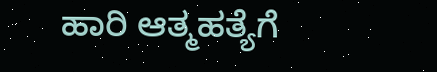ಹಾರಿ ಆತ್ಮಹತ್ಯೆಗೆ